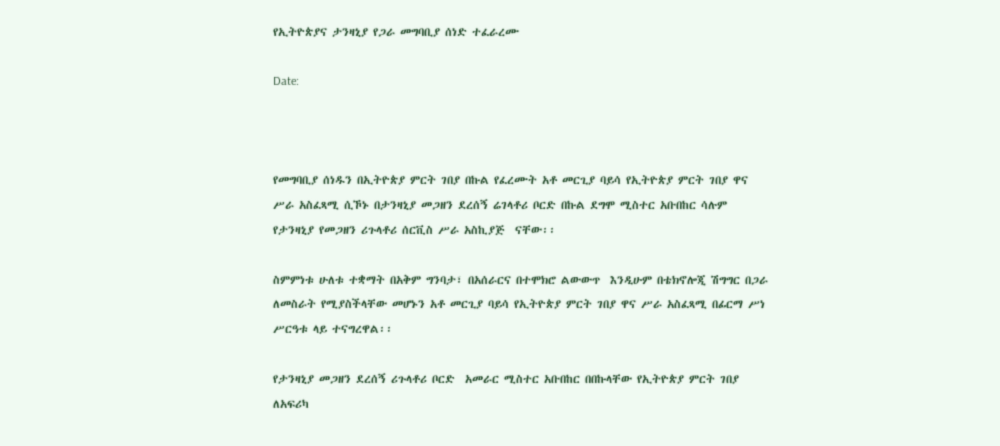የኢትዮጵያና ታንዛኒያ የጋራ መግባቢያ ሰነድ ተፈራረሙ

Date:



የመግባቢያ ሰነዱን በኢትዮጵያ ምርት ገበያ በኩል የፈረሙት አቶ መርጊያ ባይሳ የኢትዮጵያ ምርት ገበያ ዋና ሥራ አስፈጻሚ ሲኾኑ በታንዛኒያ መጋዘን ደረሰኝ ሬገላቶሪ ቦርድ በኩል ደግሞ ሚስተር አቡበከር ሳሉም የታንዛኒያ የመጋዘን ሪጉላቶሪ ሰርቪስ ሥራ አስኪያጅ  ናቸው፡፡

ስምምነቱ ሁለቱ ተቋማት በአቅም ግንባታ፣ በአሰራርና በተሞክሮ ልውውጥ  እንዲሁም በቴክኖሎጂ ሽግግር በጋራ ለመስራት የሚያስችላቸው መሆኑን አቶ መርጊያ ባይሳ የኢትዮጵያ ምርት ገበያ ዋና ሥራ አስፈጻሚ በፊርማ ሥነ ሥርዓቱ ላይ ተናግረዋል፡፡

የታንዛኒያ መጋዘን ደረሰኝ ሪጉላቶሪ ቦርድ  አመራር ሚስተር አቡበከር በበኩላቸው የኢትዮጵያ ምርት ገበያ ለአፍሪካ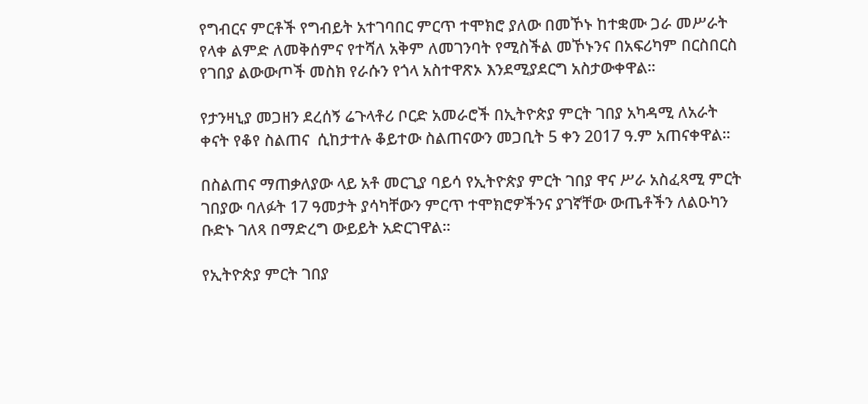የግብርና ምርቶች የግብይት አተገባበር ምርጥ ተሞክሮ ያለው በመኾኑ ከተቋሙ ጋራ መሥራት የላቀ ልምድ ለመቅሰምና የተሻለ አቅም ለመገንባት የሚስችል መኾኑንና በአፍሪካም በርስበርስ የገበያ ልውውጦች መስክ የራሱን የጎላ አስተዋጽኦ እንደሚያደርግ አስታውቀዋል፡፡

የታንዛኒያ መጋዘን ደረሰኝ ሬጉላቶሪ ቦርድ አመራሮች በኢትዮጵያ ምርት ገበያ አካዳሚ ለአራት ቀናት የቆየ ስልጠና  ሲከታተሉ ቆይተው ስልጠናውን መጋቢት 5 ቀን 2017 ዓ.ም አጠናቀዋል፡፡

በስልጠና ማጠቃለያው ላይ አቶ መርጊያ ባይሳ የኢትዮጵያ ምርት ገበያ ዋና ሥራ አስፈጻሚ ምርት ገበያው ባለፉት 17 ዓመታት ያሳካቸውን ምርጥ ተሞክሮዎችንና ያገኛቸው ውጤቶችን ለልዑካን ቡድኑ ገለጻ በማድረግ ውይይት አድርገዋል፡፡

የኢትዮጵያ ምርት ገበያ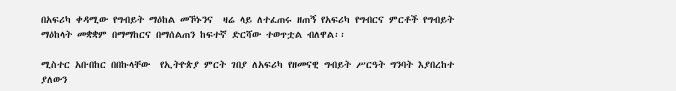በአፍሪካ ቀዳሚው የግብይት ማዕከል መኾኑንና  ዛሬ ላይ ለተፈጠሩ ዘጠኝ የአፍሪካ የግብርና ምርቶች የግብይት ማዕከላት መቋቋም በማማከርና በማሰልጠን ከፍተኛ ድርሻው ተወጥቷል ብለዋል፡፡

ሚስተር አቡበከር በበኩላቸው  የኢትዮጵያ ምርት ገበያ ለአፍሪካ የዘመናዊ ግብይት ሥርዓት ግንባት እያበረከተ ያለውን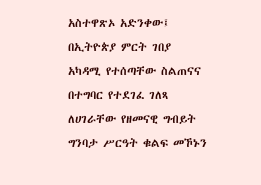አስተዋጽኦ አድንቀው፤ በኢትዮጵያ ምርት ገበያ አካዳሚ የተሰጣቸው ስልጠናና በተግባር የተደገፈ ገለጻ ለሀገራቸው የዘመናዊ ግብይት ግንባታ ሥርዓት ቁልፍ መኾኑን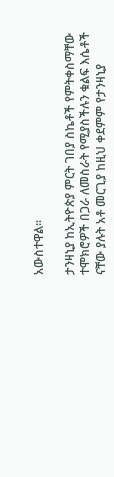አውስተዋል፡፡

ታንዛኒያ ከኢትዮጵያ ምርት ገበያ ስኬቶች የምትቀስማቸው ተሞክሮዎች በጋራ ለመስራት የሚያስችሉን ቁልፍ እሴቶች ናቸው ያሉት አቶ መርጊያ ከዚህ ቀደምም የታንዛኒያ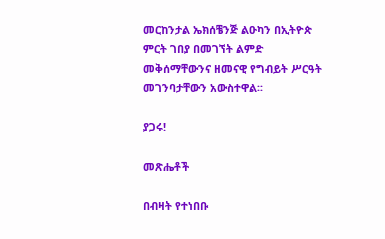መርከንታል ኤክሰቼንጅ ልዑካን በኢትዮጵ ምርት ገበያ በመገኘት ልምድ መቅሰማቸውንና ዘመናዊ የግብይት ሥርዓት መገንባታቸውን አውስተዋል፡፡

ያጋሩ!

መጽሔቶች

በብዛት የተነበቡ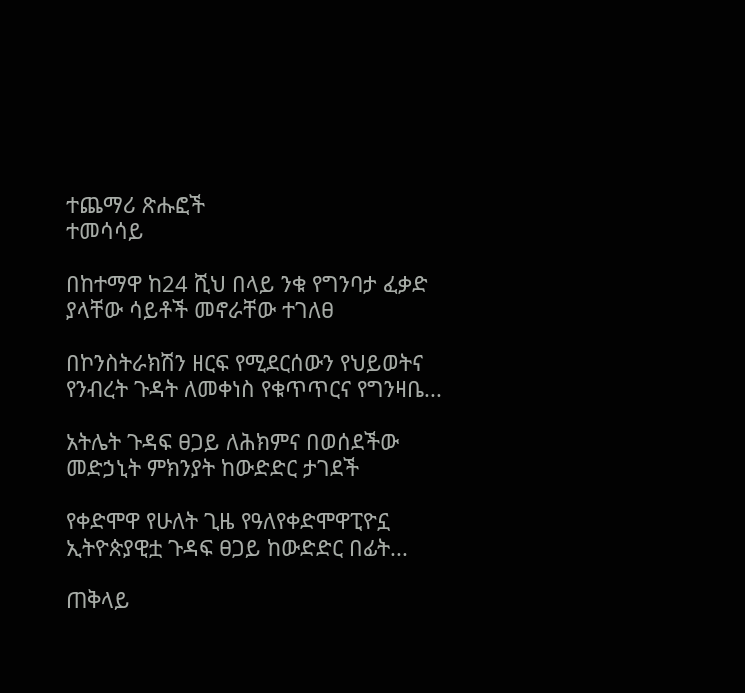ተጨማሪ ጽሑፎች
ተመሳሳይ

በከተማዋ ከ24 ሺህ በላይ ንቁ የግንባታ ፈቃድ ያላቸው ሳይቶች መኖራቸው ተገለፀ

በኮንስትራክሽን ዘርፍ የሚደርሰውን የህይወትና የንብረት ጉዳት ለመቀነስ የቁጥጥርና የግንዛቤ...

አትሌት ጉዳፍ ፀጋይ ለሕክምና በወሰደችው መድኃኒት ምክንያት ከውድድር ታገደች

የቀድሞዋ የሁለት ጊዜ የዓለየቀድሞዋፒዮኗ ኢትዮጵያዊቷ ጉዳፍ ፀጋይ ከውድድር በፊት...

ጠቅላይ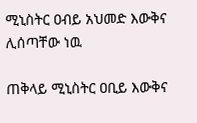ሚኒስትር ዐብይ አህመድ እውቅና ሊሰጣቸው ነዉ

ጠቅላይ ሚኒስትር ዐቢይ እውቅና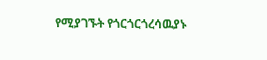የሚያገኙት የጎርጎርጎረሳዉያኑ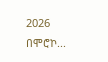2026 በሞሮኮ...